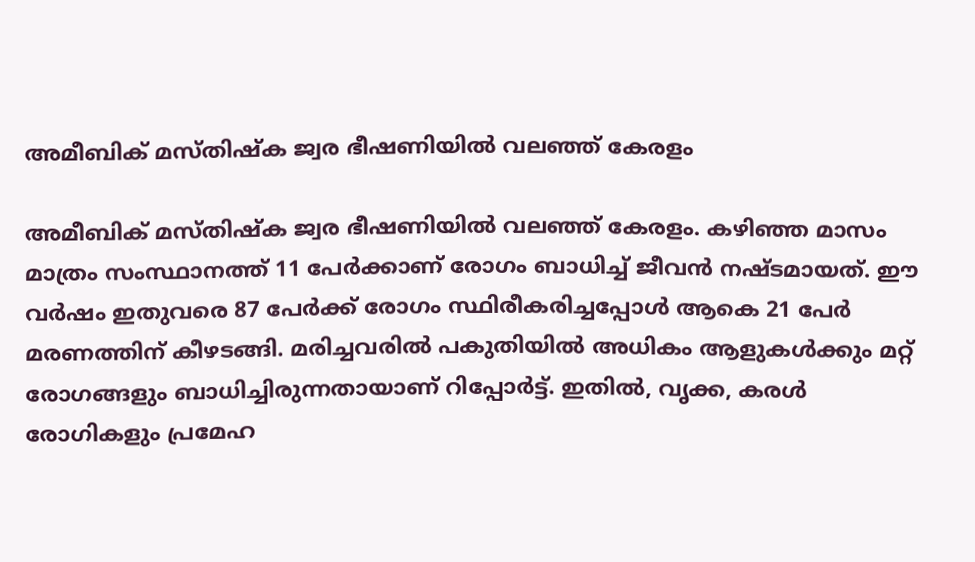അമീബിക് മസ്തിഷ്‌ക ജ്വര ഭീഷണിയില്‍ വലഞ്ഞ് കേരളം

അമീബിക് മസ്തിഷ്‌ക ജ്വര ഭീഷണിയില്‍ വലഞ്ഞ് കേരളം. കഴിഞ്ഞ മാസം മാത്രം സംസ്ഥാനത്ത് 11 പേര്‍ക്കാണ് രോഗം ബാധിച്ച് ജീവന്‍ നഷ്ടമായത്. ഈ വര്‍ഷം ഇതുവരെ 87 പേര്‍ക്ക് രോഗം സ്ഥിരീകരിച്ചപ്പോള്‍ ആകെ 21 പേര്‍ മരണത്തിന് കീഴടങ്ങി. മരിച്ചവരില്‍ പകുതിയില്‍ അധികം ആളുകള്‍ക്കും മറ്റ് രോഗങ്ങളും ബാധിച്ചിരുന്നതായാണ് റിപ്പോര്‍ട്ട്. ഇതില്‍, വൃക്ക, കരള്‍ രോഗികളും പ്രമേഹ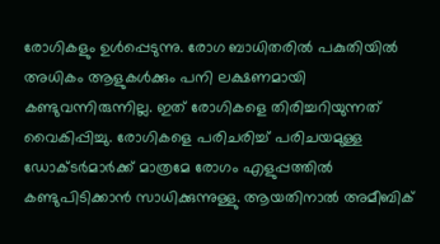രോഗികളും ഉള്‍പ്പെടുന്നു. രോഗ ബാധിതരില്‍ പകുതിയില്‍ അധികം ആളുകള്‍ക്കും പനി ലക്ഷണമായി കണ്ടുവന്നിരുന്നില്ല. ഇത് രോഗികളെ തിരിച്ചറിയുന്നത് വൈകിപ്പിച്ചു. രോഗികളെ പരിചരിച്ച് പരിചയമുള്ള ഡോക്ടര്‍മാര്‍ക്ക് മാത്രമേ രോഗം എളുപ്പത്തില്‍ കണ്ടുപിടിക്കാന്‍ സാധിക്കുന്നുള്ളു. ആയതിനാല്‍ അമീബിക്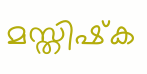മസ്തിഷ്‌ക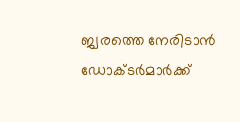ജ്വരത്തെ നേരിടാന്‍ ഡോക്ടര്‍മാര്‍ക്ക്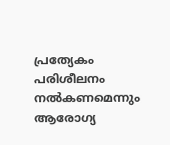പ്രത്യേകം പരിശീലനം നല്‍കണമെന്നും ആരോഗ്യ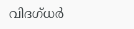വിദഗ്ധര്‍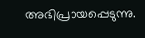അഭിപ്രായപ്പെടുന്നു.